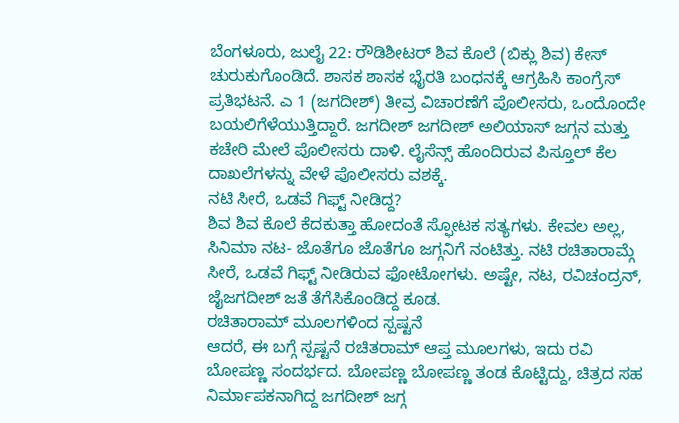ಬೆಂಗಳೂರು, ಜುಲೈ 22: ರೌಡಿಶೀಟರ್ ಶಿವ ಕೊಲೆ (ಬಿಕ್ಲು ಶಿವ) ಕೇಸ್ ಚುರುಕುಗೊಂಡಿದೆ. ಶಾಸಕ ಶಾಸಕ ಭೈರತಿ ಬಂಧನಕ್ಕೆ ಆಗ್ರಹಿಸಿ ಕಾಂಗ್ರೆಸ್ ಪ್ರತಿಭಟನೆ. ಎ 1 (ಜಗದೀಶ್) ತೀವ್ರ ವಿಚಾರಣೆಗೆ ಪೊಲೀಸರು, ಒಂದೊಂದೇ ಬಯಲಿಗೆಳೆಯುತ್ತಿದ್ದಾರೆ. ಜಗದೀಶ್ ಜಗದೀಶ್ ಅಲಿಯಾಸ್ ಜಗ್ಗನ ಮತ್ತು ಕಚೇರಿ ಮೇಲೆ ಪೊಲೀಸರು ದಾಳಿ. ಲೈಸೆನ್ಸ್ ಹೊಂದಿರುವ ಪಿಸ್ತೂಲ್ ಕೆಲ ದಾಖಲೆಗಳನ್ನು ವೇಳೆ ಪೊಲೀಸರು ವಶಕ್ಕೆ.
ನಟಿ ಸೀರೆ, ಒಡವೆ ಗಿಫ್ಟ್ ನೀಡಿದ್ದ?
ಶಿವ ಶಿವ ಕೊಲೆ ಕೆದಕುತ್ತಾ ಹೋದಂತೆ ಸ್ಫೋಟಕ ಸತ್ಯಗಳು. ಕೇವಲ ಅಲ್ಲ, ಸಿನಿಮಾ ನಟ- ಜೊತೆಗೂ ಜೊತೆಗೂ ಜಗ್ಗನಿಗೆ ನಂಟಿತ್ತು. ನಟಿ ರಚಿತಾರಾಮ್ಗೆ ಸೀರೆ, ಒಡವೆ ಗಿಫ್ಟ್ ನೀಡಿರುವ ಫೋಟೋಗಳು. ಅಷ್ಟೇ, ನಟ, ರವಿಚಂದ್ರನ್, ಜೈಜಗದೀಶ್ ಜತೆ ತೆಗೆಸಿಕೊಂಡಿದ್ದ ಕೂಡ.
ರಚಿತಾರಾಮ್ ಮೂಲಗಳಿಂದ ಸ್ಪಷ್ಟನೆ
ಆದರೆ, ಈ ಬಗ್ಗೆ ಸ್ಪಷ್ಟನೆ ರಚಿತರಾಮ್ ಆಪ್ತ ಮೂಲಗಳು, ಇದು ರವಿ ಬೋಪಣ್ಣ ಸಂದರ್ಭದ. ಬೋಪಣ್ಣ ಬೋಪಣ್ಣ ತಂಡ ಕೊಟ್ಟಿದ್ದು, ಚಿತ್ರದ ಸಹ ನಿರ್ಮಾಪಕನಾಗಿದ್ದ ಜಗದೀಶ್ ಜಗ್ಗ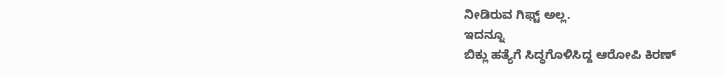ನೀಡಿರುವ ಗಿಫ್ಟ್ ಅಲ್ಲ.
ಇದನ್ನೂ
ಬಿಕ್ಲು ಹತ್ಯೆಗೆ ಸಿದ್ಧಗೊಳಿಸಿದ್ದ ಆರೋಪಿ ಕಿರಣ್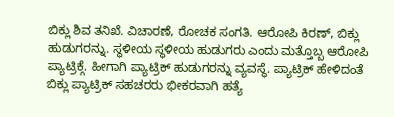ಬಿಕ್ಲು ಶಿವ ತನಿಖೆ. ವಿಚಾರಣೆ, ರೋಚಕ ಸಂಗತಿ. ಆರೋಪಿ ಕಿರಣ್, ಬಿಕ್ಲು ಹುಡುಗರನ್ನು. ಸ್ಥಳೀಯ ಸ್ಥಳೀಯ ಹುಡುಗರು ಎಂದು ಮತ್ತೊಬ್ಬ ಆರೋಪಿ ಪ್ಯಾಟ್ರಿಕ್ಗೆ. ಹೀಗಾಗಿ ಪ್ಯಾಟ್ರಿಕ್ ಹುಡುಗರನ್ನು ವ್ಯವಸ್ಥೆ. ಪ್ಯಾಟ್ರಿಕ್ ಹೇಳಿದಂತೆ ಬಿಕ್ಲು ಪ್ಯಾಟ್ರಿಕ್ ಸಹಚರರು ಭೀಕರವಾಗಿ ಹತ್ಯೆ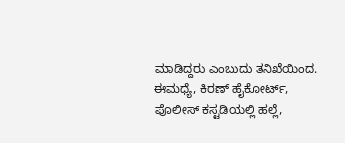ಮಾಡಿದ್ದರು ಎಂಬುದು ತನಿಖೆಯಿಂದ.
ಈಮಧ್ಯೆ, ಕಿರಣ್ ಹೈಕೋರ್ಟ್, ಪೊಲೀಸ್ ಕಸ್ಟಡಿಯಲ್ಲಿ ಹಲ್ಲೆ,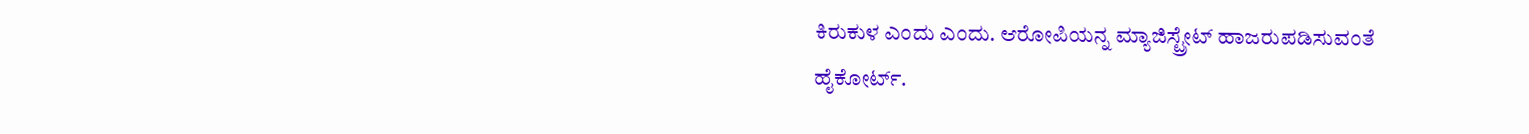ಕಿರುಕುಳ ಎಂದು ಎಂದು. ಆರೋಪಿಯನ್ನ ಮ್ಯಾಜಿಸ್ಟ್ರೇಟ್ ಹಾಜರುಪಡಿಸುವಂತೆ ಹೈಕೋರ್ಟ್.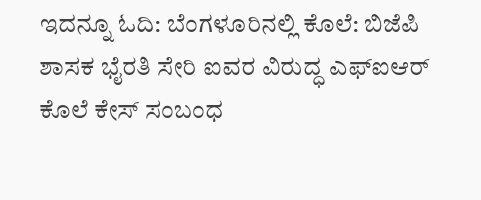ಇದನ್ನೂ ಓದಿ: ಬೆಂಗಳೂರಿನಲ್ಲಿ ಕೊಲೆ: ಬಿಜೆಪಿ ಶಾಸಕ ಭೈರತಿ ಸೇರಿ ಐವರ ವಿರುದ್ಧ ಎಫ್ಐಆರ್
ಕೊಲೆ ಕೇಸ್ ಸಂಬಂಧ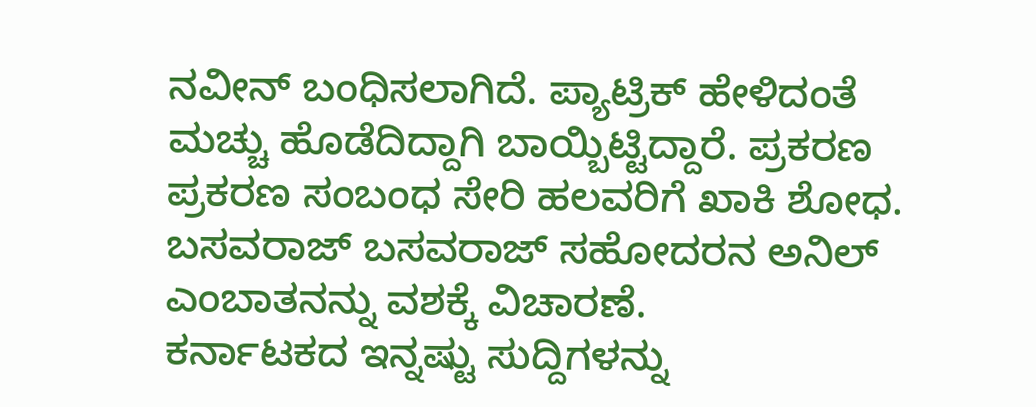ನವೀನ್ ಬಂಧಿಸಲಾಗಿದೆ. ಪ್ಯಾಟ್ರಿಕ್ ಹೇಳಿದಂತೆ ಮಚ್ಚು ಹೊಡೆದಿದ್ದಾಗಿ ಬಾಯ್ಬಿಟ್ಟಿದ್ದಾರೆ. ಪ್ರಕರಣ ಪ್ರಕರಣ ಸಂಬಂಧ ಸೇರಿ ಹಲವರಿಗೆ ಖಾಕಿ ಶೋಧ. ಬಸವರಾಜ್ ಬಸವರಾಜ್ ಸಹೋದರನ ಅನಿಲ್ ಎಂಬಾತನನ್ನು ವಶಕ್ಕೆ ವಿಚಾರಣೆ.
ಕರ್ನಾಟಕದ ಇನ್ನಷ್ಟು ಸುದ್ದಿಗಳನ್ನು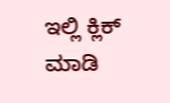ಇಲ್ಲಿ ಕ್ಲಿಕ್ ಮಾಡಿ